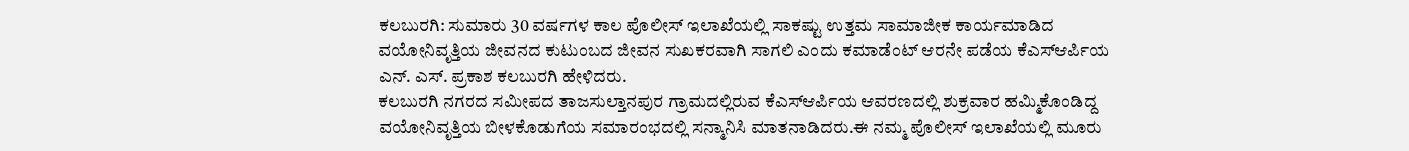ಕಲಬುರಗಿ: ಸುಮಾರು 30 ವರ್ಷಗಳ ಕಾಲ ಪೊಲೀಸ್ ಇಲಾಖೆಯಲ್ಲಿ ಸಾಕಷ್ಟು ಉತ್ತಮ ಸಾಮಾಜೀಕ ಕಾರ್ಯಮಾಡಿದ ವಯೋನಿವೃತ್ತಿಯ ಜೀವನದ ಕುಟುಂಬದ ಜೀವನ ಸುಖಕರವಾಗಿ ಸಾಗಲಿ ಎಂದು ಕಮಾಡೆಂಟ್ ಆರನೇ ಪಡೆಯ ಕೆಎಸ್ಆರ್ಪಿಯ ಎನ್. ಎಸ್. ಪ್ರಕಾಶ ಕಲಬುರಗಿ ಹೇಳಿದರು.
ಕಲಬುರಗಿ ನಗರದ ಸಮೀಪದ ತಾಜಸುಲ್ತಾನಪುರ ಗ್ರಾಮದಲ್ಲಿರುವ ಕೆಎಸ್ಆರ್ಪಿಯ ಆವರಣದಲ್ಲಿ ಶುಕ್ರವಾರ ಹಮ್ಮಿಕೊಂಡಿದ್ದ ವಯೋನಿವೃತ್ತಿಯ ಬೀಳಕೊಡುಗೆಯ ಸಮಾರಂಭದಲ್ಲಿ ಸನ್ಮಾನಿಸಿ ಮಾತನಾಡಿದರು.ಈ ನಮ್ಮ ಪೊಲೀಸ್ ಇಲಾಖೆಯಲ್ಲಿ ಮೂರು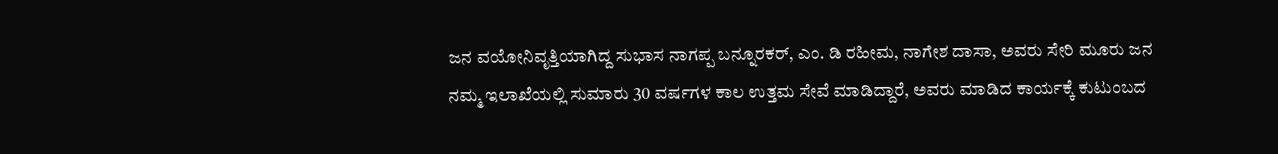ಜನ ವಯೋನಿವೃತ್ತಿಯಾಗಿದ್ದ ಸುಭಾಸ ನಾಗಪ್ಪ ಬನ್ನೂರಕರ್, ಎಂ. ಡಿ ರಹೀಮ, ನಾಗೇಶ ದಾಸಾ, ಅವರು ಸೇರಿ ಮೂರು ಜನ ನಮ್ಮ ಇಲಾಖೆಯಲ್ಲಿ ಸುಮಾರು 30 ವರ್ಷಗಳ ಕಾಲ ಉತ್ತಮ ಸೇವೆ ಮಾಡಿದ್ದಾರೆ, ಅವರು ಮಾಡಿದ ಕಾರ್ಯಕ್ಕೆ ಕುಟುಂಬದ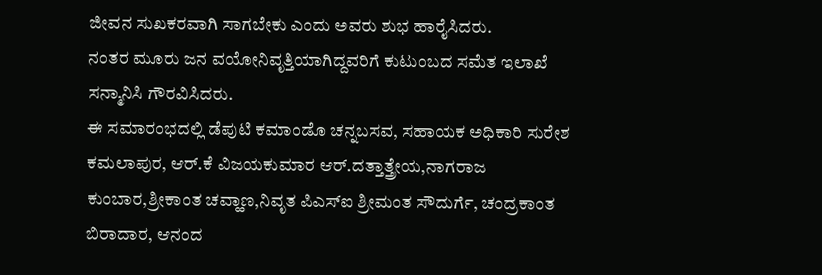ಜೀವನ ಸುಖಕರವಾಗಿ ಸಾಗಬೇಕು ಎಂದು ಅವರು ಶುಭ ಹಾರೈಸಿದರು.
ನಂತರ ಮೂರು ಜನ ವಯೋನಿವೃತ್ತಿಯಾಗಿದ್ದವರಿಗೆ ಕುಟುಂಬದ ಸಮೆತ ಇಲಾಖೆ ಸನ್ಮಾನಿಸಿ ಗೌರವಿಸಿದರು.
ಈ ಸಮಾರಂಭದಲ್ಲಿ ಡೆಪುಟಿ ಕಮಾಂಡೊ ಚನ್ನಬಸವ, ಸಹಾಯಕ ಅಧಿಕಾರಿ ಸುರೇಶ ಕಮಲಾಪುರ, ಆರ್.ಕೆ ವಿಜಯಕುಮಾರ ಆರ್.ದತ್ತಾತ್ತ್ರೇಯ,ನಾಗರಾಜ ಕುಂಬಾರ,ಶ್ರೀಕಾಂತ ಚವ್ಹಾಣ,ನಿವೃತ ಪಿಎಸ್ಐ ಶ್ರೀಮಂತ ಸೌದುರ್ಗೆ, ಚಂದ್ರಕಾಂತ ಬಿರಾದಾರ, ಆನಂದ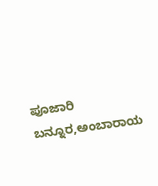ಪೂಜಾರಿ ಬನ್ನೂರ,ಅಂಬಾರಾಯ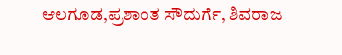ಆಲಗೂಡ,ಪ್ರಶಾಂತ ಸೌದುರ್ಗೆ, ಶಿವರಾಜ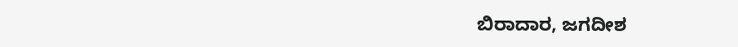ಬಿರಾದಾರ, ಜಗದೀಶ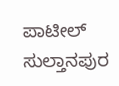ಪಾಟೀಲ್ ಸುಲ್ತಾನಪುರ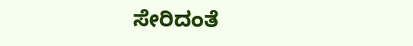ಸೇರಿದಂತೆ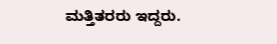ಮತ್ತಿತರರು ಇದ್ದರು.